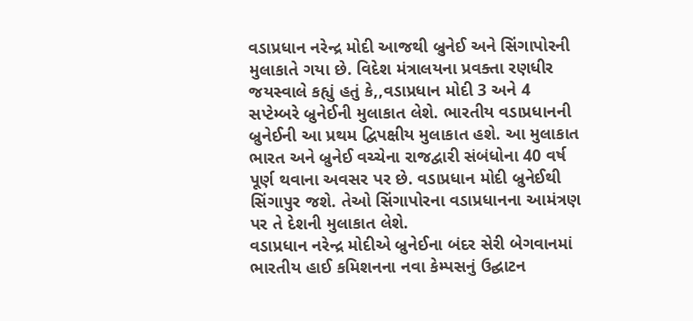વડાપ્રધાન નરેન્દ્ર મોદી આજથી બ્રુનેઈ અને સિંગાપોરની મુલાકાતે ગયા છે. વિદેશ મંત્રાલયના પ્રવક્તા રણધીર જયસ્વાલે કહ્યું હતું કે,,વડાપ્રધાન મોદી 3 અને 4 સપ્ટેમ્બરે બ્રુનેઈની મુલાકાત લેશે. ભારતીય વડાપ્રધાનની બ્રુનેઈની આ પ્રથમ દ્વિપક્ષીય મુલાકાત હશે. આ મુલાકાત ભારત અને બ્રુનેઈ વચ્ચેના રાજદ્વારી સંબંધોના 40 વર્ષ પૂર્ણ થવાના અવસર પર છે. વડાપ્રધાન મોદી બ્રુનેઈથી સિંગાપુર જશે. તેઓ સિંગાપોરના વડાપ્રધાનના આમંત્રણ પર તે દેશની મુલાકાત લેશે.
વડાપ્રધાન નરેન્દ્ર મોદીએ બ્રુનેઈના બંદર સેરી બેગવાનમાં ભારતીય હાઈ કમિશનના નવા કેમ્પસનું ઉદ્ઘાટન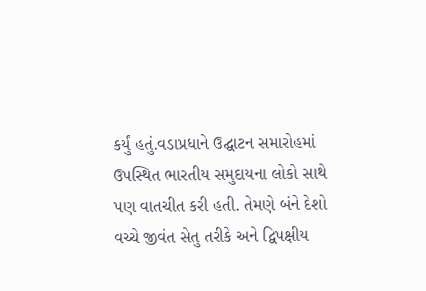કર્યું હતું.વડાપ્રધાને ઉદ્ઘાટન સમારોહમાં ઉપસ્થિત ભારતીય સમુદાયના લોકો સાથે પણ વાતચીત કરી હતી. તેમણે બંને દેશો વચ્ચે જીવંત સેતુ તરીકે અને દ્વિપક્ષીય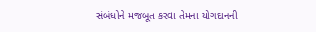સંબંધોને મજબૂત કરવા તેમના યોગદાનની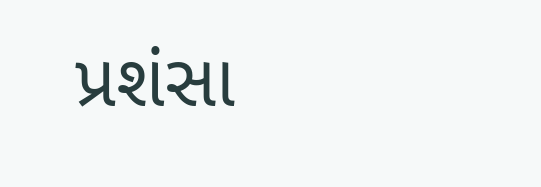પ્રશંસા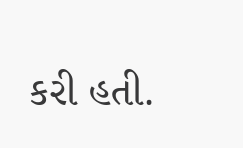કરી હતી.